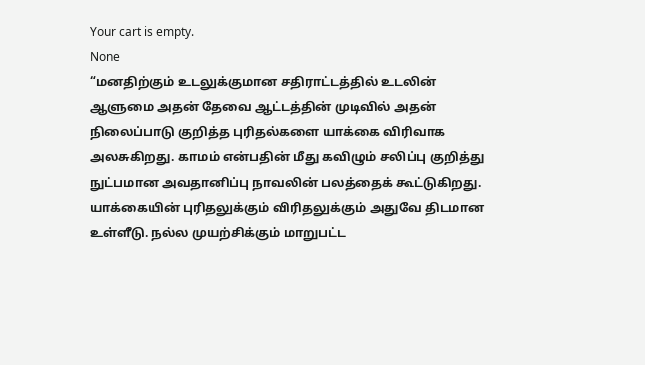Your cart is empty.
None
“மனதிற்கும் உடலுக்குமான சதிராட்டத்தில் உடலின் ஆளுமை அதன் தேவை ஆட்டத்தின் முடிவில் அதன் நிலைப்பாடு குறித்த புரிதல்களை யாக்கை விரிவாக அலசுகிறது. காமம் என்பதின் மீது கவிழும் சலிப்பு குறித்து நுட்பமான அவதானிப்பு நாவலின் பலத்தைக் கூட்டுகிறது. யாக்கையின் புரிதலுக்கும் விரிதலுக்கும் அதுவே திடமான உள்ளீடு. நல்ல முயற்சிக்கும் மாறுபட்ட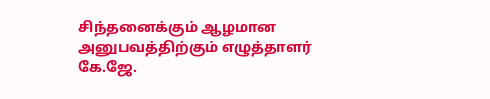சிந்தனைக்கும் ஆழமான அனுபவத்திற்கும் எழுத்தாளர் கே.ஜே.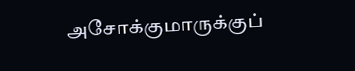அசோக்குமாருக்குப்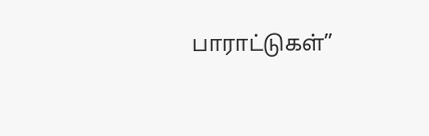பாராட்டுகள்”